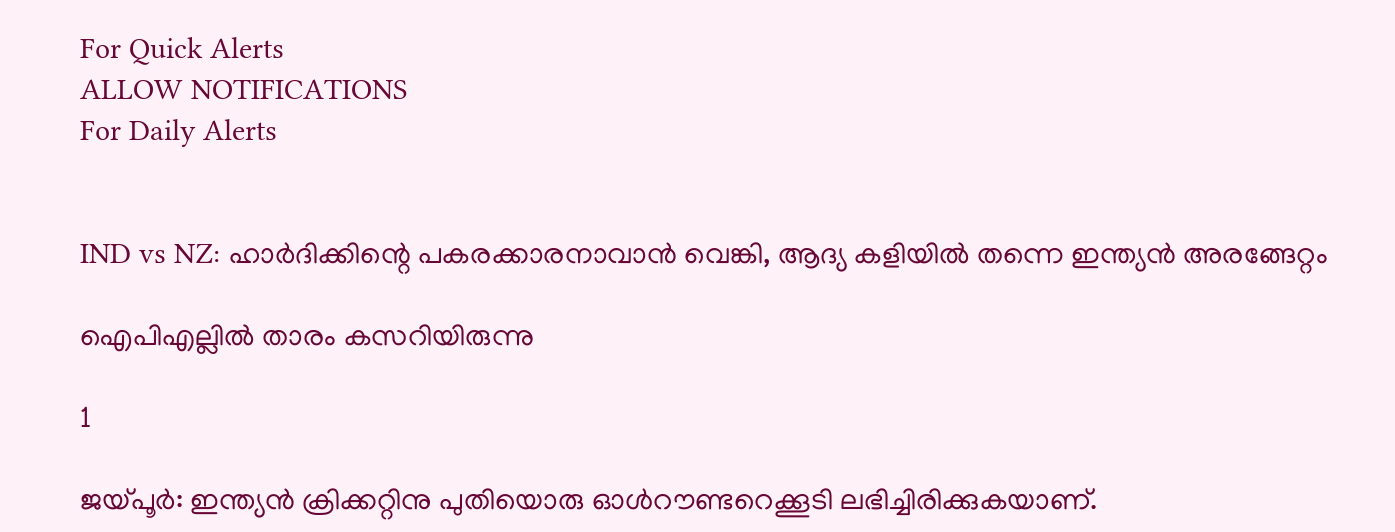For Quick Alerts
ALLOW NOTIFICATIONS
For Daily Alerts


IND vs NZ: ഹാര്‍ദിക്കിന്റെ പകരക്കാരനാവാന്‍ വെങ്കി, ആദ്യ കളിയില്‍ തന്നെ ഇന്ത്യന്‍ അരങ്ങേറ്റം

ഐപിഎല്ലില്‍ താരം കസറിയിരുന്നു

1

ജയ്പൂര്‍: ഇന്ത്യന്‍ ക്രിക്കറ്റിനു പുതിയൊരു ഓള്‍റൗണ്ടറെക്കൂടി ലഭിച്ചിരിക്കുകയാണ്.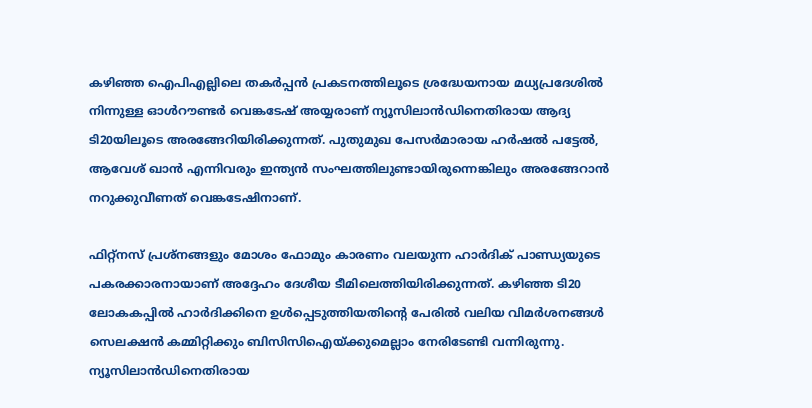കഴിഞ്ഞ ഐപിഎല്ലിലെ തകര്‍പ്പന്‍ പ്രകടനത്തിലൂടെ ശ്രദ്ധേയനായ മധ്യപ്രദേശില്‍ നിന്നുള്ള ഓള്‍റൗണ്ടര്‍ വെങ്കടേഷ് അയ്യരാണ് ന്യൂസിലാന്‍ഡിനെതിരായ ആദ്യ ടി20യിലൂടെ അരങ്ങേറിയിരിക്കുന്നത്. പുതുമുഖ പേസര്‍മാരായ ഹര്‍ഷല്‍ പട്ടേല്‍, ആവേശ് ഖാന്‍ എന്നിവരും ഇന്ത്യന്‍ സംഘത്തിലുണ്ടായിരുന്നെങ്കിലും അരങ്ങേറാന്‍ നറുക്കുവീണത് വെങ്കടേഷിനാണ്.

ഫിറ്റ്‌നസ് പ്രശ്‌നങ്ങളും മോശം ഫോമും കാരണം വലയുന്ന ഹാര്‍ദിക് പാണ്ഡ്യയുടെ പകരക്കാരനായാണ് അദ്ദേഹം ദേശീയ ടീമിലെത്തിയിരിക്കുന്നത്. കഴിഞ്ഞ ടി20 ലോകകപ്പില്‍ ഹാര്‍ദിക്കിനെ ഉള്‍പ്പെടുത്തിയതിന്റെ പേരില്‍ വലിയ വിമര്‍ശനങ്ങള്‍ സെലക്ഷന്‍ കമ്മിറ്റിക്കും ബിസിസിഐയ്ക്കുമെല്ലാം നേരിടേണ്ടി വന്നിരുന്നു. ന്യൂസിലാന്‍ഡിനെതിരായ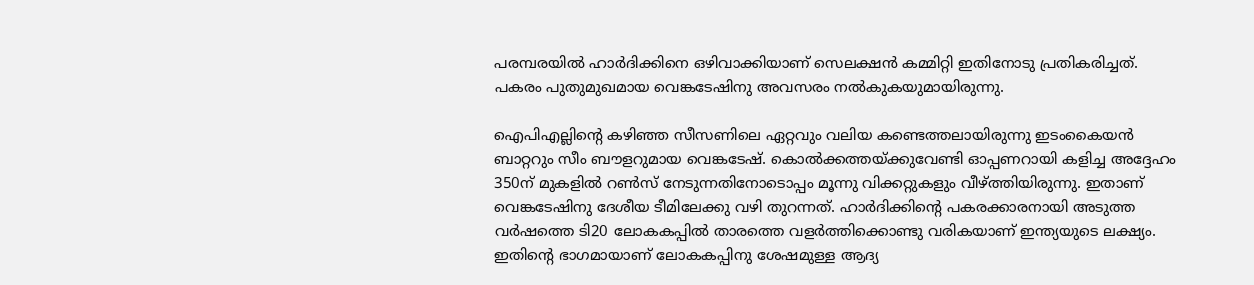പരമ്പരയില്‍ ഹാര്‍ദിക്കിനെ ഒഴിവാക്കിയാണ് സെലക്ഷന്‍ കമ്മിറ്റി ഇതിനോടു പ്രതികരിച്ചത്. പകരം പുതുമുഖമായ വെങ്കടേഷിനു അവസരം നല്‍കുകയുമായിരുന്നു.

ഐപിഎല്ലിന്റെ കഴിഞ്ഞ സീസണിലെ ഏറ്റവും വലിയ കണ്ടെത്തലായിരുന്നു ഇടംകൈയന്‍ ബാറ്ററും സീം ബൗളറുമായ വെങ്കടേഷ്. കൊല്‍ക്കത്തയ്ക്കുവേണ്ടി ഓപ്പണറായി കളിച്ച അദ്ദേഹം 350ന് മുകളില്‍ റണ്‍സ് നേടുന്നതിനോടൊപ്പം മൂന്നു വിക്കറ്റുകളും വീഴ്ത്തിയിരുന്നു. ഇതാണ് വെങ്കടേഷിനു ദേശീയ ടീമിലേക്കു വഴി തുറന്നത്. ഹാര്‍ദിക്കിന്റെ പകരക്കാരനായി അടുത്ത വര്‍ഷത്തെ ടി20 ലോകകപ്പില്‍ താരത്തെ വളര്‍ത്തിക്കൊണ്ടു വരികയാണ് ഇന്ത്യയുടെ ലക്ഷ്യം. ഇതിന്റെ ഭാഗമായാണ് ലോകകപ്പിനു ശേഷമുള്ള ആദ്യ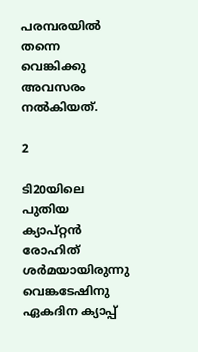പരമ്പരയില്‍ തന്നെ വെങ്കിക്കു അവസരം നല്‍കിയത്.

2

ടി20യിലെ പുതിയ ക്യാപ്റ്റന്‍ രോഹിത് ശര്‍മയായിരുന്നു വെങ്കടേഷിനു ഏകദിന ക്യാപ്പ്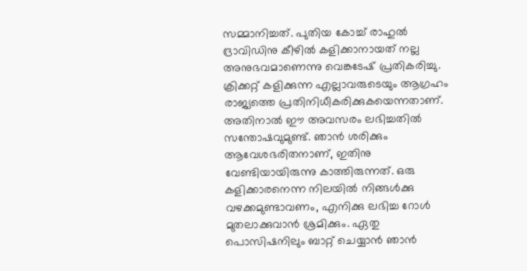സമ്മാനിച്ചത്. പുതിയ കോച്ച് രാഹുല്‍ ദ്രാവിഡിനു കീഴില്‍ കളിക്കാനായത് നല്ല അനുഭവമാണെന്നു വെങ്കടേഷ് പ്രതികരിച്ചു. ക്രിക്കറ്റ് കളിക്കുന്ന എല്ലാവരുടെയും ആഗ്രഹം രാജ്യത്തെ പ്രതിനിധീകരിക്കുകയെന്നതാണ്. അതിനാല്‍ ഈ അവസരം ലഭിച്ചതില്‍ സന്തോഷവുമുണ്ട്. ഞാന്‍ ശരിക്കും ആവേശഭരിതനാണ്, ഇതിനു വേണ്ടിയായിരുന്നു കാത്തിരുന്നത്. ഒരു കളിക്കാരനെന്ന നിലയില്‍ നിങ്ങള്‍ക്കു വഴക്കമുണ്ടാവണം, എനിക്കു ലഭിച്ച റോള്‍ മുതലാക്കുവാന്‍ ശ്രമിക്കും. ഏതു പൊസിഷനിലും ബാറ്റ് ചെയ്യാന്‍ ഞാന്‍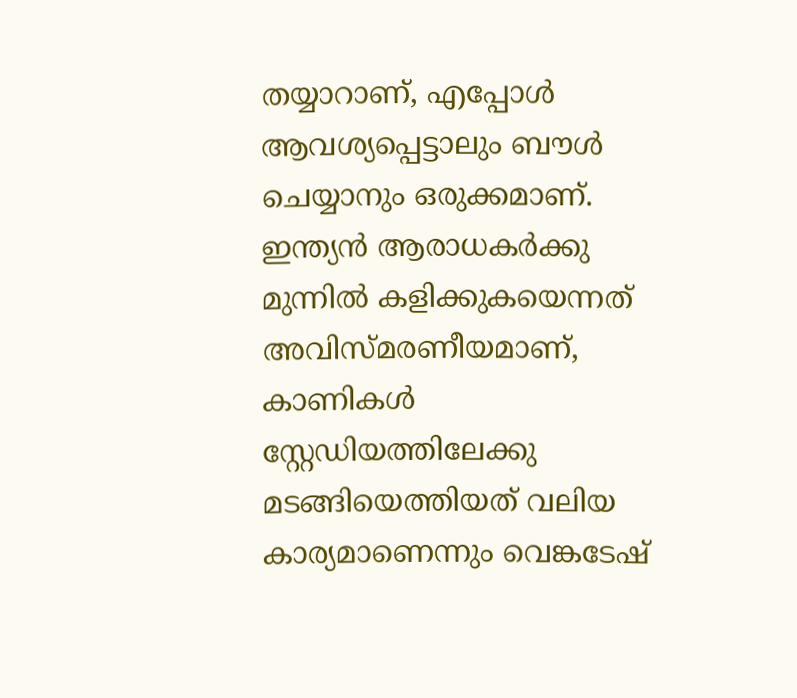തയ്യാറാണ്, എപ്പോള്‍ ആവശ്യപ്പെട്ടാലും ബൗള്‍ ചെയ്യാനും ഒരുക്കമാണ്. ഇന്ത്യന്‍ ആരാധകര്‍ക്കു മുന്നില്‍ കളിക്കുകയെന്നത് അവിസ്മരണീയമാണ്, കാണികള്‍ സ്റ്റേഡിയത്തിലേക്കു മടങ്ങിയെത്തിയത് വലിയ കാര്യമാണെന്നും വെങ്കടേഷ്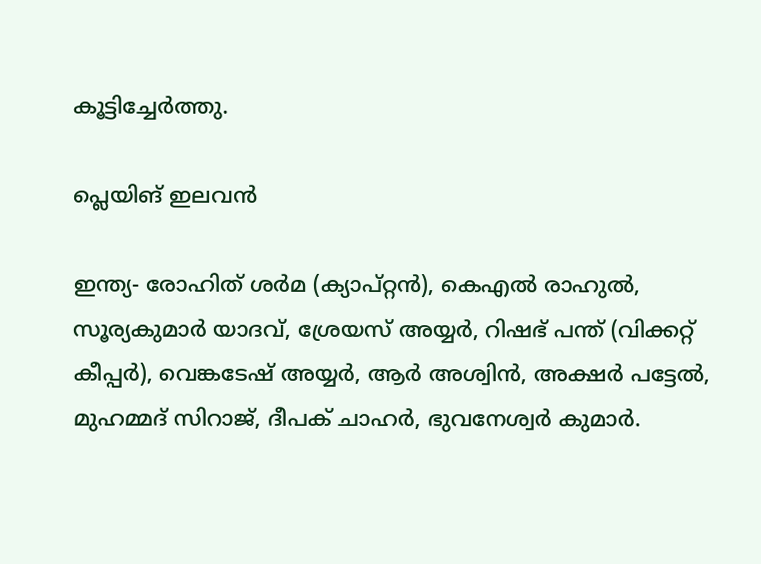കൂട്ടിച്ചേര്‍ത്തു.

പ്ലെയിങ് ഇലവന്‍

ഇന്ത്യ- രോഹിത് ശര്‍മ (ക്യാപ്റ്റന്‍), കെഎല്‍ രാഹുല്‍, സൂര്യകുമാര്‍ യാദവ്, ശ്രേയസ് അയ്യര്‍, റിഷഭ് പന്ത് (വിക്കറ്റ് കീപ്പര്‍), വെങ്കടേഷ് അയ്യര്‍, ആര്‍ അശ്വിന്‍, അക്ഷര്‍ പട്ടേല്‍, മുഹമ്മദ് സിറാജ്, ദീപക് ചാഹര്‍, ഭുവനേശ്വര്‍ കുമാര്‍.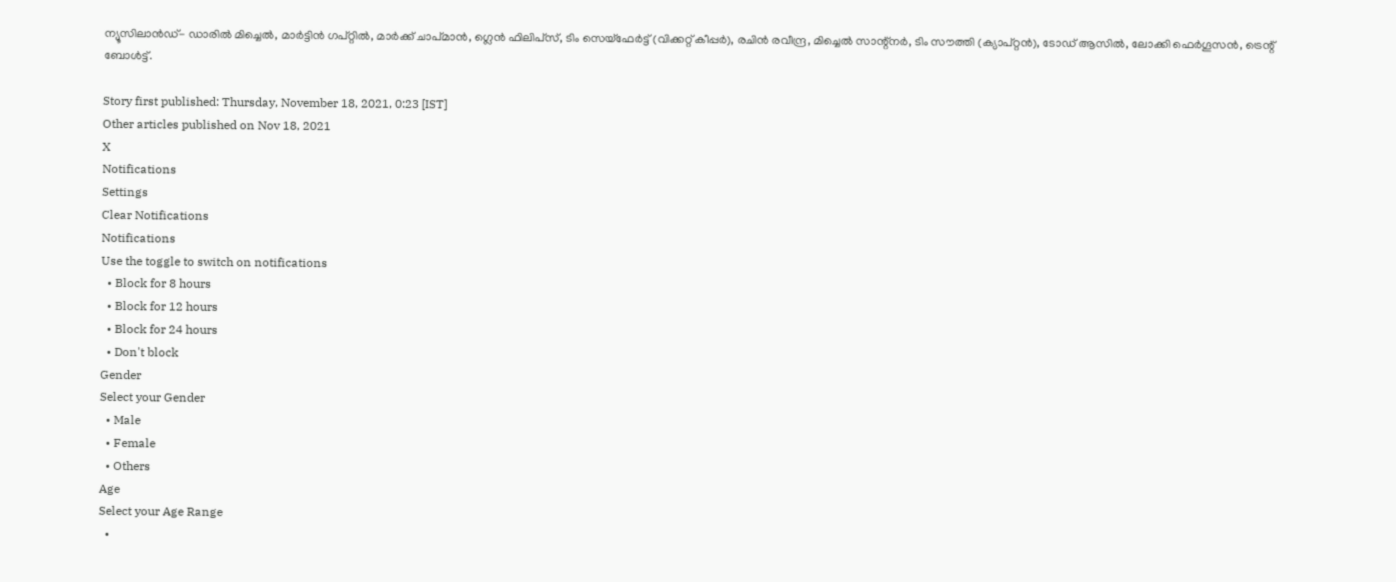ന്യൂസിലാന്‍ഡ്- ഡാരില്‍ മിച്ചെല്‍, മാര്‍ട്ടിന്‍ ഗപ്റ്റില്‍, മാര്‍ക്ക് ചാപ്മാന്‍, ഗ്ലെന്‍ ഫിലിപ്‌സ്, ടിം സെയ്‌ഫേര്‍ട്ട് (വിക്കറ്റ് കീപ്പര്‍), രചിന്‍ രവീന്ദ്ര, മിച്ചെല്‍ സാന്റ്‌നര്‍, ടിം സൗത്തി (ക്യാപ്റ്റന്‍), ടോഡ് ആസില്‍, ലോക്കി ഫെര്‍ഗൂസന്‍, ട്രെന്റ് ബോള്‍ട്ട്.

Story first published: Thursday, November 18, 2021, 0:23 [IST]
Other articles published on Nov 18, 2021
X
Notifications
Settings
Clear Notifications
Notifications
Use the toggle to switch on notifications
  • Block for 8 hours
  • Block for 12 hours
  • Block for 24 hours
  • Don't block
Gender
Select your Gender
  • Male
  • Female
  • Others
Age
Select your Age Range
  •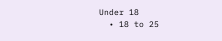Under 18
  • 18 to 25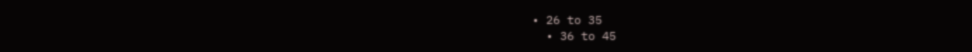• 26 to 35
  • 36 to 45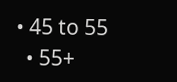• 45 to 55
  • 55+